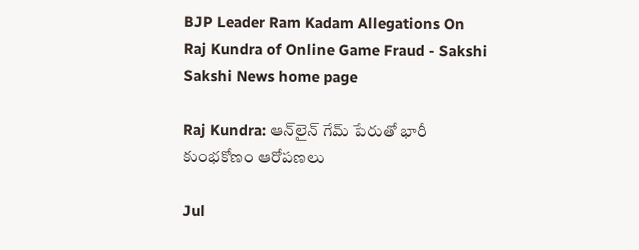BJP Leader Ram Kadam Allegations On Raj Kundra of Online Game Fraud - Sakshi
Sakshi News home page

Raj Kundra: ఆన్‌లైన్‌ గేమ్‌ పేరుతో భారీ కుంభకోణం ఆరోపణలు

Jul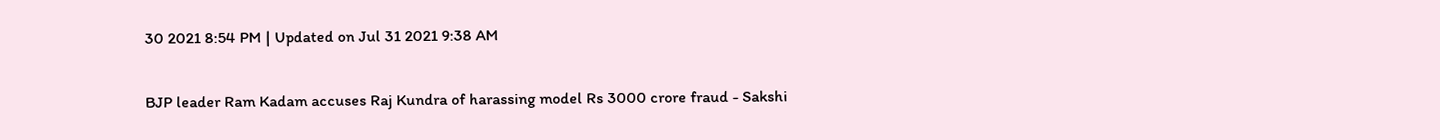30 2021 8:54 PM | Updated on Jul 31 2021 9:38 AM

BJP leader Ram Kadam accuses Raj Kundra of harassing model Rs 3000 crore fraud - Sakshi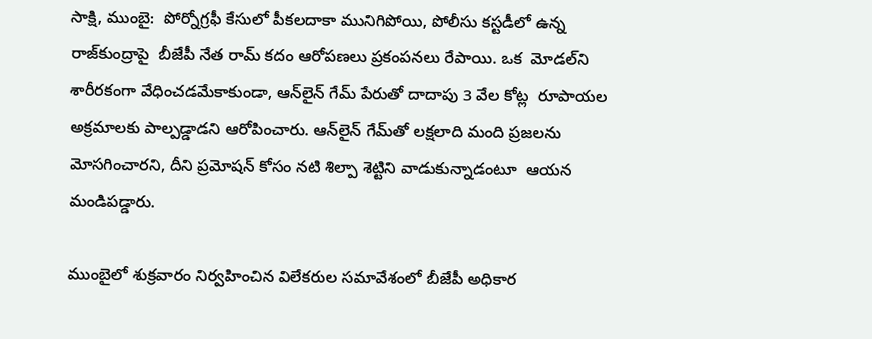సాక్షి, ముంబై:  పోర్నోగ్రఫీ కేసులో పీకలదాకా మునిగిపోయి, పోలీసు కస్టడీలో ఉన్న రాజ్‌కుంద్రాపై  బీజేపీ నేత రామ్‌ కదం ఆరోపణలు ప్రకంపనలు రేపాయి. ఒక  మోడల్‌ని శారీరకంగా వేధించడమేకాకుండా, ఆన్‌లైన్‌ గేమ్‌ పేరుతో దాదాపు 3 వేల కోట్ల  రూపాయల అక్రమాలకు పాల్పడ్డాడని ఆరోపించారు. ఆన్‌లైన్ గేమ్‌తో లక్షలాది మంది ప్రజలను మోసగించారని, దీని ప్రమోషన్ కోసం నటి శిల్పా శెట్టిని వాడుకున్నాడంటూ  ఆయన మండిపడ్డారు.

ముంబైలో శుక్రవారం నిర్వహించిన విలేకరుల సమావేశంలో బీజేపీ అధికార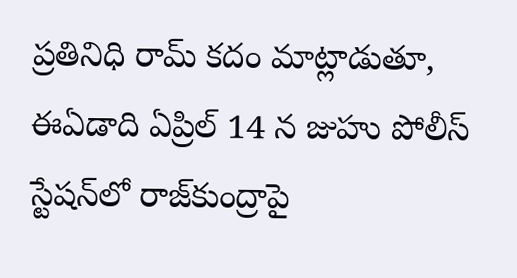ప్రతినిధి రామ్ కదం మాట్లాడుతూ, ఈఏడాది ఏప్రిల్ 14 న జుహు పోలీస్ స్టేషన్‌లో రాజ్‌కుంద్రాపై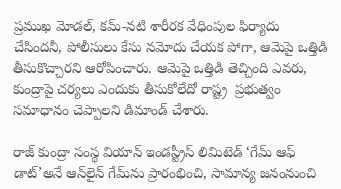ప్రముఖ మోడల్, కమ్-నటి శారీరక వేధింపుల ఫిర్యాదు చేసిందనీ, పోలీసులు కేసు నమోదు చేయక పోగా, ఆమెపై ఒత్తిడి తీసుకొచ్చారని ఆరోపించారు. ఆమెపై ఒత్తిడి తెచ్చింది ఎవరు, కుంద్రాపై చర్యలు ఎందుకు తీసుకోలేదో రాష్ట్ర  ప్రభుత్వం సమాధానం చె‍ప్పాలని డిమాండ్‌ చేశారు.

రాజ్ కుంద్రా సంస్థ వియాన్ ఇండస్ట్రీస్ లిమిటెడ్ ‘గేమ్ ఆఫ్ డాట్’అనే ఆన్‌లైన్ గేమ్‌ను ప్రారంభించి, సామాన్య జనంనుంచి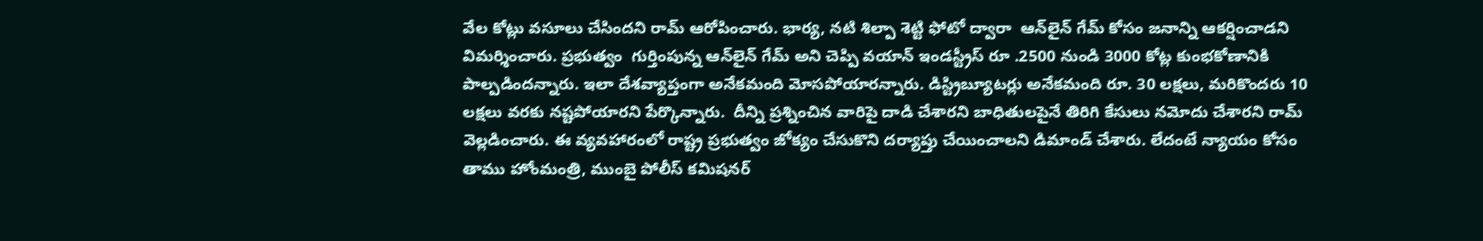వేల కోట్లు వసూలు చేసిందని రామ్‌ ఆరోపించారు. భార్య, నటి శిల్పా శెట్టి ఫోటో ద్వారా  ఆన్‌లైన్ గేమ్ కోసం జనాన్ని ఆకర్షించాడని విమర్శించారు. ప్రభుత్వం  గుర్తింపున్న ఆన్‌లైన్ గేమ్ అని చెప్పి వయాన్ ఇండస్ట్రీస్ రూ .2500 నుండి 3000 కోట్ల కుంభకోణానికి పాల్పడిందన్నారు. ఇలా దేశవ్యాప్తంగా అనేకమంది మోసపోయారన్నారు. డిస్ట్రిబ్యూటర్లు అనేకమంది రూ. 30 లక్షలు, మరికొందరు 10 లక్షలు వరకు నష్టపోయారని పేర్కొన్నారు.  దీన్ని ప్రశ్నించిన వారిపై దాడి చేశారని బాధితులపైనే తిరిగి కేసులు నమోదు చేశారని రామ్‌ వెల్లడించారు. ఈ వ్యవహారంలో రాష్ట్ర ప్రభుత్వం జోక్యం చేసుకొని దర్యాప్తు చేయించాలని డిమాండ్‌ చేశారు. లేదంటే న్యాయం కోసం తాము హోంమంత్రి, ముంబై పోలీస్ కమిషనర్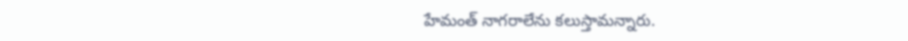హేమంత్ నాగరాలేను కలుస్తామన్నారు.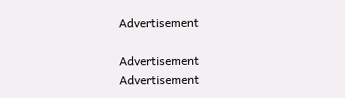Advertisement

Advertisement
Advertisement